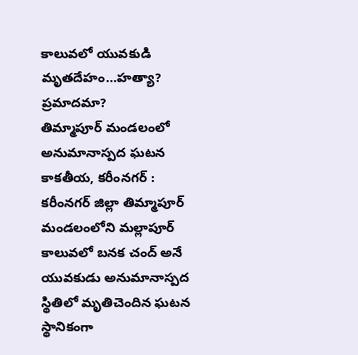కాలువలో యువకుడి మృతదేహం…హత్యా? ప్రమాదమా?
తిమ్మాపూర్ మండలంలో అనుమానాస్పద ఘటన
కాకతీయ, కరీంనగర్ : కరీంనగర్ జిల్లా తిమ్మాపూర్ మండలంలోని మల్లాపూర్ కాలువలో బనక చంద్ అనే యువకుడు అనుమానాస్పద స్థితిలో మృతిచెందిన ఘటన స్థానికంగా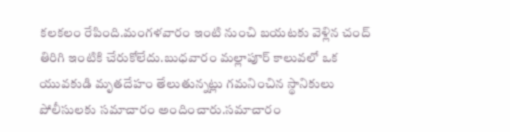కలకలం రేపింది.మంగళవారం ఇంటి నుంచి బయటకు వెళ్లిన చంద్ తిరిగి ఇంటికి చేరుకోలేదు.బుధవారం మల్లాపూర్ కాలువలో ఒక యువకుడి మృతదేహం తేలుతున్నట్లు గమనించిన స్థానికులు పోలీసులకు సమాచారం అందించారు.సమాచారం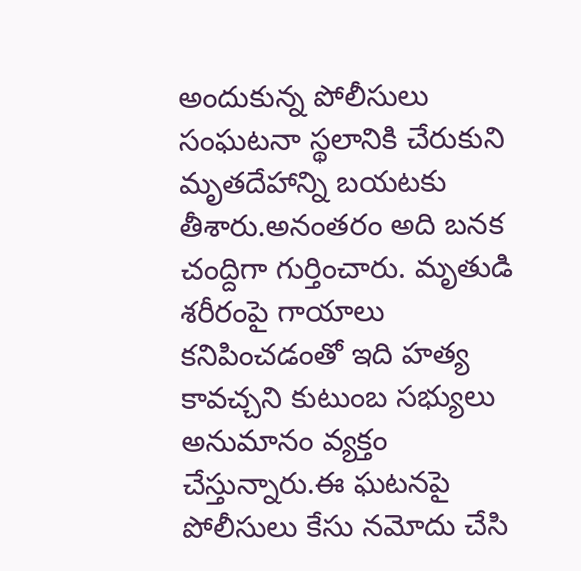అందుకున్న పోలీసులు సంఘటనా స్థలానికి చేరుకుని మృతదేహాన్ని బయటకు తీశారు.అనంతరం అది బనక చంద్దిగా గుర్తించారు. మృతుడి శరీరంపై గాయాలు కనిపించడంతో ఇది హత్య కావచ్చని కుటుంబ సభ్యులు అనుమానం వ్యక్తం చేస్తున్నారు.ఈ ఘటనపై పోలీసులు కేసు నమోదు చేసి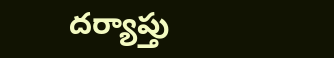దర్యాప్తు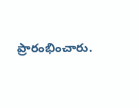ప్రారంభించారు.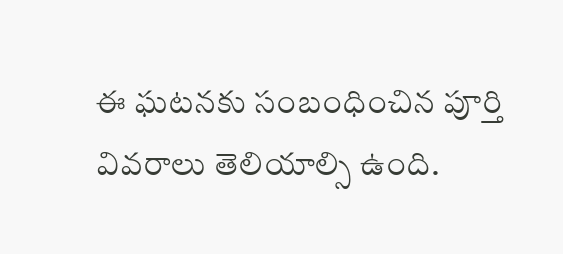ఈ ఘటనకు సంబంధించిన పూర్తి వివరాలు తెలియాల్సి ఉంది.